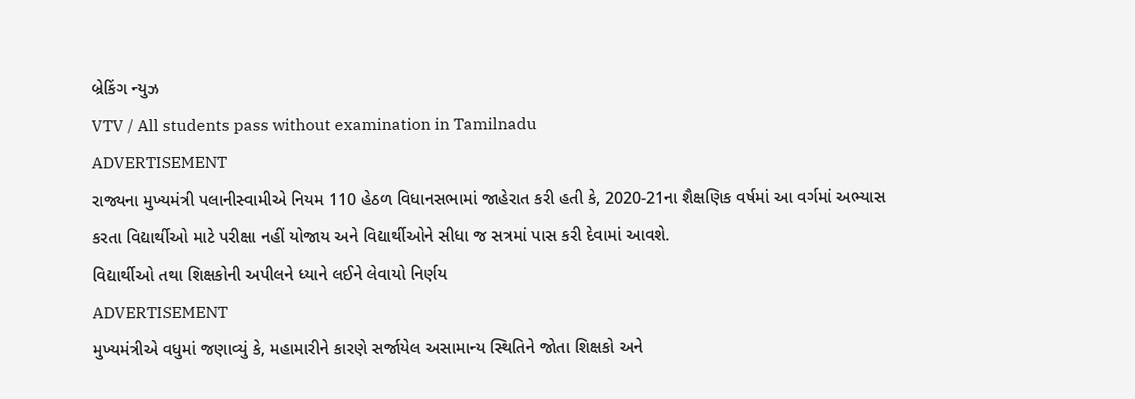બ્રેકિંગ ન્યુઝ
VTV / All students pass without examination in Tamilnadu
ADVERTISEMENT
રાજ્યના મુખ્યમંત્રી પલાનીસ્વામીએ નિયમ 110 હેઠળ વિધાનસભામાં જાહેરાત કરી હતી કે, 2020-21ના શૈક્ષણિક વર્ષમાં આ વર્ગમાં અભ્યાસ કરતા વિદ્યાર્થીઓ માટે પરીક્ષા નહીં યોજાય અને વિદ્યાર્થીઓને સીધા જ સત્રમાં પાસ કરી દેવામાં આવશે.
વિદ્યાર્થીઓ તથા શિક્ષકોની અપીલને ધ્યાને લઈને લેવાયો નિર્ણય
ADVERTISEMENT
મુખ્યમંત્રીએ વધુમાં જણાવ્યું કે, મહામારીને કારણે સર્જાયેલ અસામાન્ય સ્થિતિને જોતા શિક્ષકો અને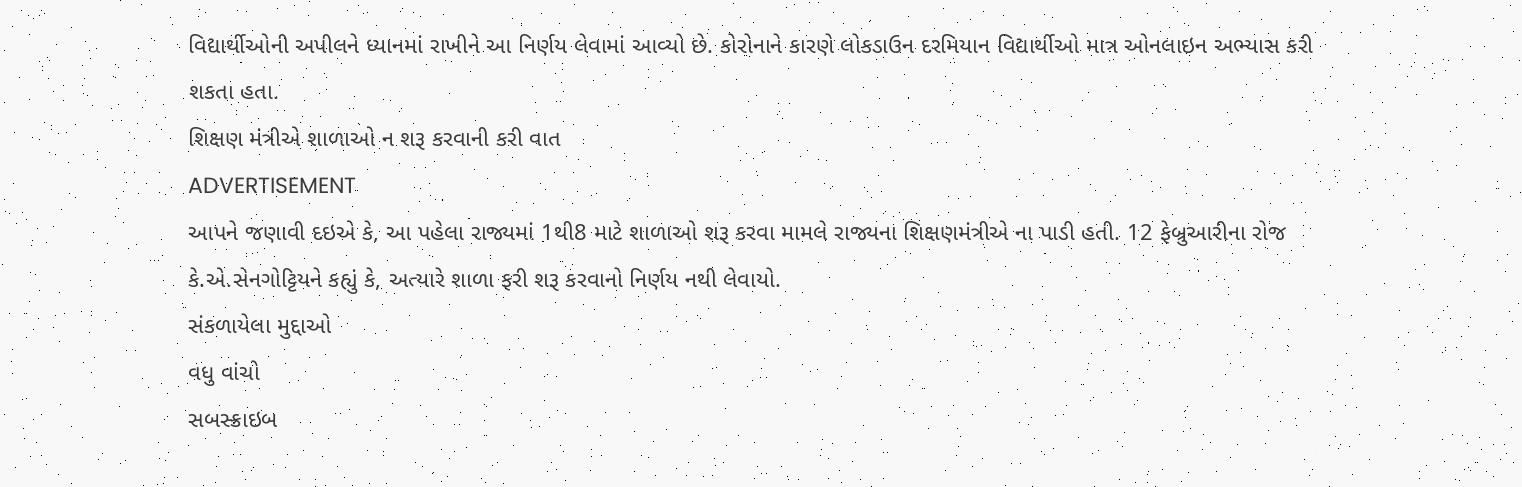વિદ્યાર્થીઓની અપીલને ધ્યાનમાં રાખીને આ નિર્ણય લેવામાં આવ્યો છે. કોરોનાને કારણે લોકડાઉન દરમિયાન વિદ્યાર્થીઓ માત્ર ઓનલાઇન અભ્યાસ કરી શકતા હતા.
શિક્ષણ મંત્રીએ શાળાઓ ન શરૂ કરવાની કરી વાત
ADVERTISEMENT
આપને જણાવી દઇએ કે, આ પહેલા રાજ્યમાં 1થી8 માટે શાળાઓ શરૂ કરવા મામલે રાજ્યના શિક્ષણમંત્રીએ ના પાડી હતી. 12 ફેબ્રુઆરીના રોજ કે.એ.સેનગોટ્ટિયને કહ્યું કે, અત્યારે શાળા ફરી શરૂ કરવાનો નિર્ણય નથી લેવાયો.
સંકળાયેલા મુદ્દાઓ
વધુ વાંચો
સબસ્ક્રાઇબ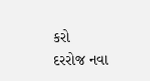કરો
દરરોજ નવા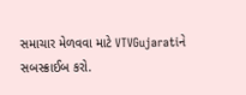સમાચાર મેળવવા માટે VTVGujaratiને સબસ્ક્રાઈબ કરો.